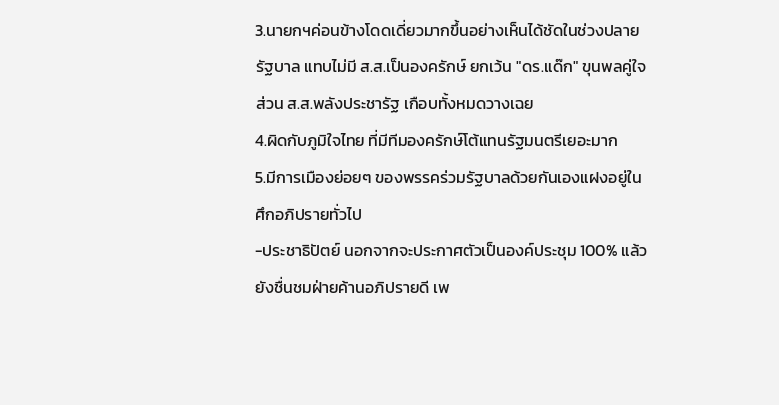3.นายกฯค่อนข้างโดดเดี่ยวมากขึ้นอย่างเห็นได้ชัดในช่วงปลายรัฐบาล แทบไม่มี ส.ส.เป็นองครักษ์ ยกเว้น "ดร.แด๊ก" ขุนพลคู่ใจ ส่วน ส.ส.พลังประชารัฐ เกือบทั้งหมดวางเฉย
4.ผิดกับภูมิใจไทย ที่มีทีมองครักษ์โต้แทนรัฐมนตรีเยอะมาก
5.มีการเมืองย่อยๆ ของพรรคร่วมรัฐบาลด้วยกันเองแฝงอยู่ในศึกอภิปรายทั่วไป
-ประชาธิปัตย์ นอกจากจะประกาศตัวเป็นองค์ประชุม 100% แล้ว ยังชื่นชมฝ่ายค้านอภิปรายดี เพ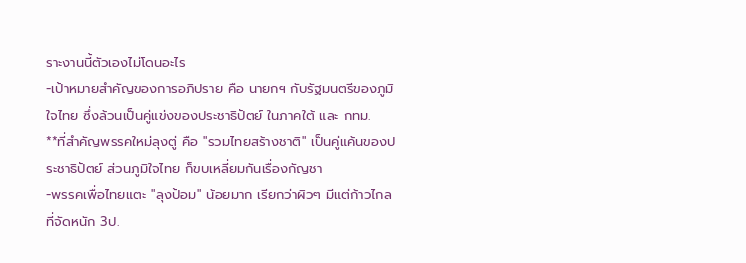ราะงานนี้ตัวเองไม่โดนอะไร
-เป้าหมายสำคัญของการอภิปราย คือ นายกฯ กับรัฐมนตรีของภูมิใจไทย ซึ่งล้วนเป็นคู่แข่งของประชาธิปัตย์ ในภาคใต้ และ กทม.
**ที่สำคัญพรรคใหม่ลุงตู่ คือ "รวมไทยสร้างชาติ" เป็นคู่แค้นของประชาธิปัตย์ ส่วนภูมิใจไทย ก็ขบเหลี่ยมกันเรื่องกัญชา
-พรรคเพื่อไทยแตะ "ลุงป้อม" น้อยมาก เรียกว่าผิวๆ มีแต่ก้าวไกลที่จัดหนัก 3ป.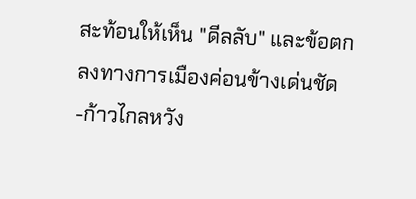สะท้อนให้เห็น "ดีลลับ" และข้อตกลงทางการเมืองค่อนข้างเด่นชัด
-ก้าวไกลหวัง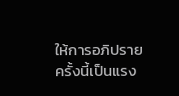ให้การอภิปรายครั้งนี้เป็นแรง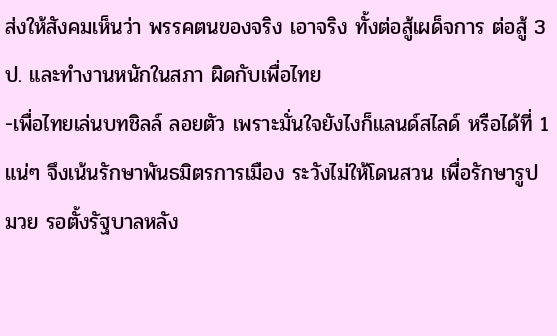ส่งให้สังคมเห็นว่า พรรคตนของจริง เอาจริง ทั้งต่อสู้เผด็จการ ต่อสู้ 3ป. และทำงานหนักในสภา ผิดกับเพื่อไทย
-เพื่อไทยเล่นบทชิลล์ ลอยตัว เพราะมั่นใจยังไงก็แลนด์สไลด์ หรือได้ที่ 1 แน่ๆ จึงเน้นรักษาพันธมิตรการเมือง ระวังไม่ให้โดนสวน เพื่อรักษารูปมวย รอตั้งรัฐบาลหลัง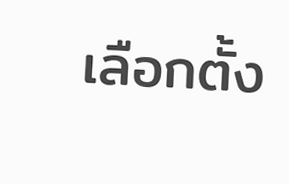เลือกตั้ง